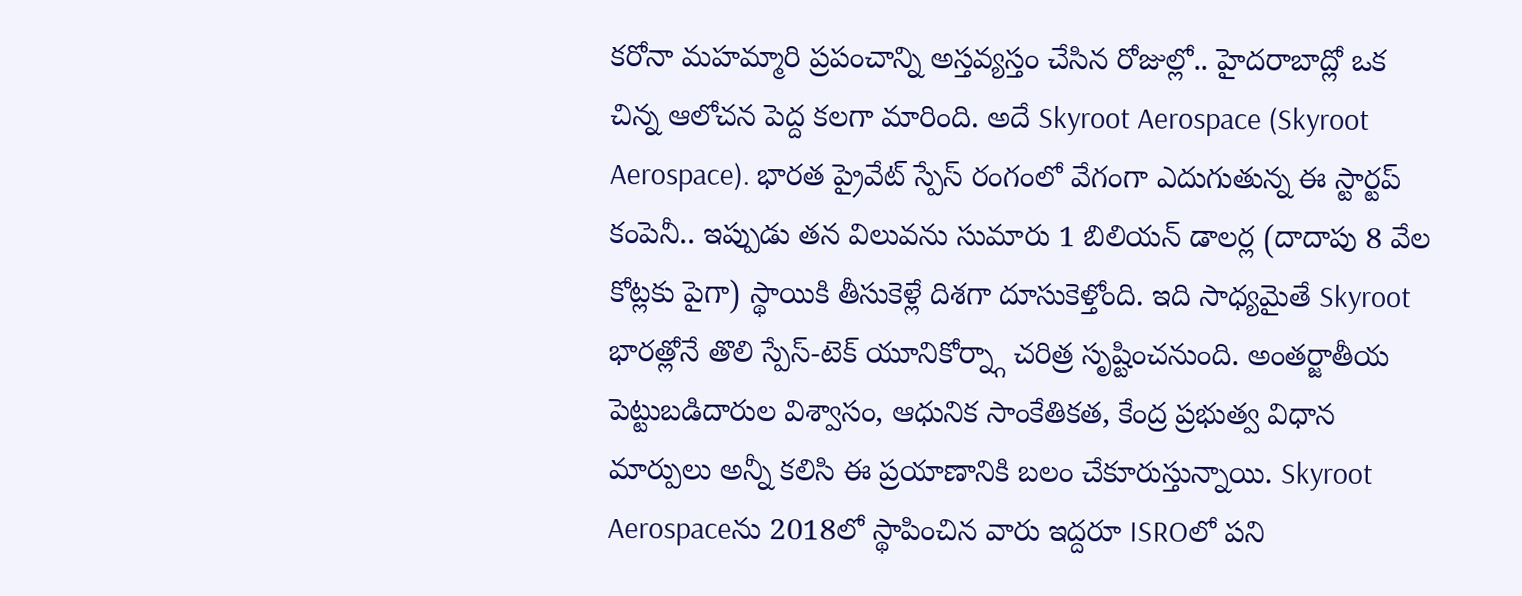కరోనా మహమ్మారి ప్రపంచాన్ని అస్తవ్యస్తం చేసిన రోజుల్లో.. హైదరాబాద్లో ఒక చిన్న ఆలోచన పెద్ద కలగా మారింది. అదే Skyroot Aerospace (Skyroot Aerospace). భారత ప్రైవేట్ స్పేస్ రంగంలో వేగంగా ఎదుగుతున్న ఈ స్టార్టప్ కంపెనీ.. ఇప్పుడు తన విలువను సుమారు 1 బిలియన్ డాలర్ల (దాదాపు 8 వేల కోట్లకు పైగా) స్థాయికి తీసుకెళ్లే దిశగా దూసుకెళ్తోంది. ఇది సాధ్యమైతే Skyroot భారత్లోనే తొలి స్పేస్-టెక్ యూనికోర్న్గా చరిత్ర సృష్టించనుంది. అంతర్జాతీయ పెట్టుబడిదారుల విశ్వాసం, ఆధునిక సాంకేతికత, కేంద్ర ప్రభుత్వ విధాన మార్పులు అన్నీ కలిసి ఈ ప్రయాణానికి బలం చేకూరుస్తున్నాయి. Skyroot Aerospaceను 2018లో స్థాపించిన వారు ఇద్దరూ ISROలో పని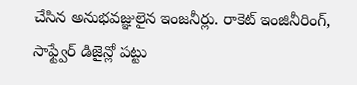చేసిన అనుభవజ్ఞులైన ఇంజనీర్లు. రాకెట్ ఇంజినీరింగ్, సాఫ్ట్వేర్ డిజైన్లో పట్టు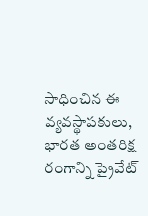సాధించిన ఈ వ్యవస్థాపకులు, భారత అంతరిక్ష రంగాన్ని ప్రైవేట్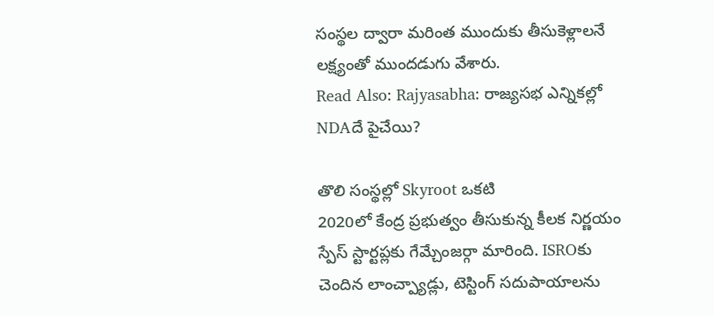సంస్థల ద్వారా మరింత ముందుకు తీసుకెళ్లాలనే లక్ష్యంతో ముందడుగు వేశారు.
Read Also: Rajyasabha: రాజ్యసభ ఎన్నికల్లో NDAదే పైచేయి?

తొలి సంస్థల్లో Skyroot ఒకటి
2020లో కేంద్ర ప్రభుత్వం తీసుకున్న కీలక నిర్ణయం స్పేస్ స్టార్టప్లకు గేమ్చేంజర్గా మారింది. ISROకు చెందిన లాంచ్ప్యాడ్లు, టెస్టింగ్ సదుపాయాలను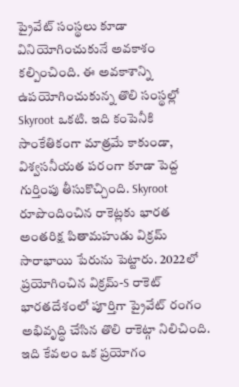ప్రైవేట్ సంస్థలు కూడా వినియోగించుకునే అవకాశం కల్పించింది. ఈ అవకాశాన్ని ఉపయోగించుకున్న తొలి సంస్థల్లో Skyroot ఒకటి. ఇది కంపెనీకి సాంకేతికంగా మాత్రమే కాకుండా, విశ్వసనీయత పరంగా కూడా పెద్ద గుర్తింపు తీసుకొచ్చింది. Skyroot రూపొందించిన రాకెట్లకు భారత అంతరిక్ష పితామహుడు విక్రమ్ సారాభాయి పేరును పెట్టారు. 2022లో ప్రయోగించిన విక్రమ్-S రాకెట్ భారతదేశంలో పూర్తిగా ప్రైవేట్ రంగం అభివృద్ధి చేసిన తొలి రాకెట్గా నిలిచింది. ఇది కేవలం ఒక ప్రయోగం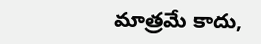మాత్రమే కాదు,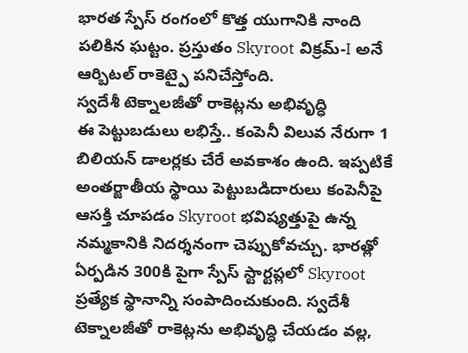భారత స్పేస్ రంగంలో కొత్త యుగానికి నాంది పలికిన ఘట్టం. ప్రస్తుతం Skyroot విక్రమ్-I అనే ఆర్బిటల్ రాకెట్పై పనిచేస్తోంది.
స్వదేశీ టెక్నాలజీతో రాకెట్లను అభివృద్ధి
ఈ పెట్టుబడులు లభిస్తే.. కంపెనీ విలువ నేరుగా 1 బిలియన్ డాలర్లకు చేరే అవకాశం ఉంది. ఇప్పటికే అంతర్జాతీయ స్థాయి పెట్టుబడిదారులు కంపెనీపై ఆసక్తి చూపడం Skyroot భవిష్యత్తుపై ఉన్న నమ్మకానికి నిదర్శనంగా చెప్పుకోవచ్చు. భారత్లో ఏర్పడిన 300కి పైగా స్పేస్ స్టార్టప్లలో Skyroot ప్రత్యేక స్థానాన్ని సంపాదించుకుంది. స్వదేశీ టెక్నాలజీతో రాకెట్లను అభివృద్ధి చేయడం వల్ల,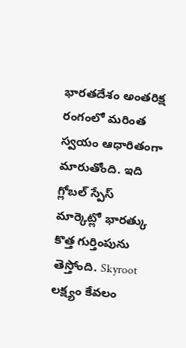భారతదేశం అంతరిక్ష రంగంలో మరింత స్వయం ఆధారితంగా మారుతోంది. ఇది గ్లోబల్ స్పేస్ మార్కెట్లో భారత్కు కొత్త గుర్తింపును తెస్తోంది. Skyroot లక్ష్యం కేవలం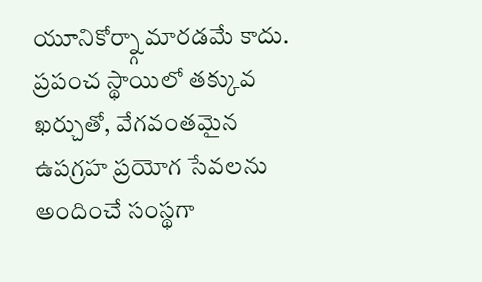యూనికోర్న్గా మారడమే కాదు. ప్రపంచ స్థాయిలో తక్కువ ఖర్చుతో, వేగవంతమైన ఉపగ్రహ ప్రయోగ సేవలను అందించే సంస్థగా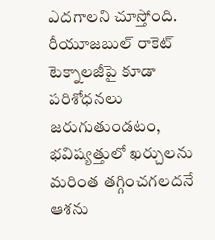ఎదగాలని చూస్తోంది. రీయూజబుల్ రాకెట్ టెక్నాలజీపై కూడా పరిశోధనలు జరుగుతుండటం, భవిష్యత్తులో ఖర్చులను మరింత తగ్గించగలదనే ఆశను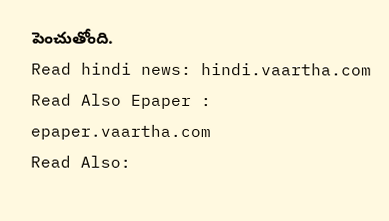పెంచుతోంది.
Read hindi news: hindi.vaartha.com
Read Also Epaper : epaper.vaartha.com
Read Also: